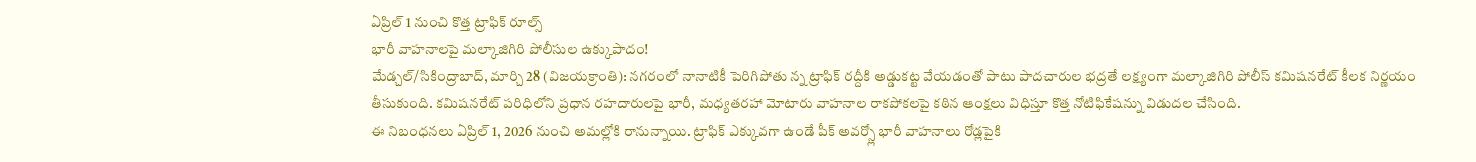ఏప్రిల్ 1 నుంచి కొత్త ట్రాఫిక్ రూల్స్
భారీ వాహనాలపై మల్కాజిగిరి పోలీసుల ఉక్కుపాదం!
మేడ్చల్/సికింద్రాబాద్, మార్చి 28 (విజయక్రాంతి): నగరంలో నానాటికీ పెరిగిపోతు న్న ట్రాఫిక్ రద్దీకి అడ్డుకట్ట వేయడంతో పాటు పాదచారుల భద్రతే లక్ష్యంగా మల్కాజిగిరి పోలీస్ కమిషనరేట్ కీలక నిర్ణయం తీసుకుంది. కమిషనరేట్ పరిధిలోని ప్రధాన రహదారులపై భారీ, మధ్యతరహా మోటారు వాహనాల రాకపోకలపై కఠిన ఆంక్షలు విధిస్తూ కొత్త నోటిఫికేషన్ను విడుదల చేసింది.
ఈ నిబంధనలు ఏప్రిల్ 1, 2026 నుంచి అమల్లోకి రానున్నాయి. ట్రాఫిక్ ఎక్కువగా ఉండే పీక్ అవర్స్లో భారీ వాహనాలు రోడ్లపైకి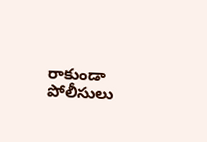రాకుండా పోలీసులు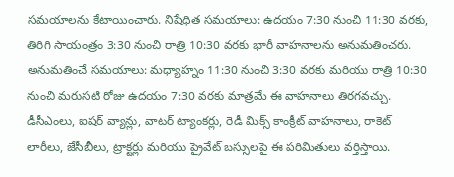సమయాలను కేటాయించారు. నిషేధిత సమయాలు: ఉదయం 7:30 నుంచి 11:30 వరకు, తిరిగి సాయంత్రం 3:30 నుంచి రాత్రి 10:30 వరకు భారీ వాహనాలను అనుమతించరు. అనుమతించే సమయాలు: మధ్యాహ్నం 11:30 నుంచి 3:30 వరకు మరియు రాత్రి 10:30 నుంచి మరుసటి రోజు ఉదయం 7:30 వరకు మాత్రమే ఈ వాహనాలు తిరగవచ్చు.
డీసీఎంలు, ఐషర్ వ్యాన్లు, వాటర్ ట్యాంకర్లు, రెడీ మిక్స్ కాంక్రీట్ వాహనాలు, రాకెట్ లారీలు, జేసీబీలు, ట్రాక్టర్లు మరియు ప్రైవేట్ బస్సులపై ఈ పరిమితులు వర్తిస్తాయి.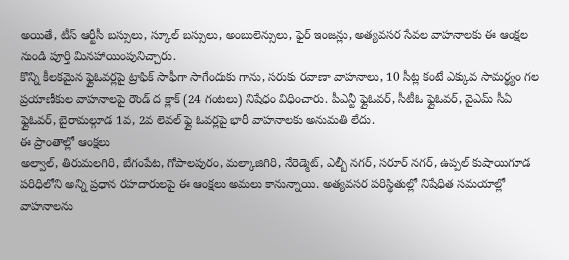అయితే, టీస్ ఆర్టీసీ బస్సులు, స్కూల్ బస్సులు, అంబులెన్సులు, ఫైర్ ఇంజన్లు, అత్యవసర సేవల వాహనాలకు ఈ ఆంక్షల నుండి పూర్తి మినహాయింపునిచ్చారు.
కొన్ని కీలకమైన ఫ్లైఓవర్లపై ట్రాఫిక్ సాఫీగా సాగేందుకు గాను, సరుకు రవాణా వాహనాలు, 10 సీట్ల కంటే ఎక్కువ సామర్థ్యం గల ప్రయాణీకుల వాహనాలపై రౌండ్ ద క్లాక్ (24 గంటలు) నిషేధం విధించారు. పీఎన్టీ ఫ్లైఓవర్, సీటీఓ ఫ్లైఓవర్, వైఎమ్ సీఏ ఫ్లైఓవర్, బైరామల్గూడ 1వ, 2వ లెవల్ ఫ్లై ఓవర్లపై భారీ వాహనాలకు అనుమతి లేదు.
ఈ ప్రాంతాల్లో ఆంక్షలు
అల్వాల్, తిరుమలగిరి, బేగంపేట, గోపాలపురం, మల్కాజిగిరి, నేరెడ్మెట్, ఎల్బీ నగర్, సరూర్ నగర్, ఉప్పల్ కుషాయిగూడ పరిధిలోని అన్ని ప్రధాన రహదారులపై ఈ ఆంక్షలు అమలు కానున్నాయి. అత్యవసర పరిస్థితుల్లో నిషేధిత సమయాల్లో వాహనాలను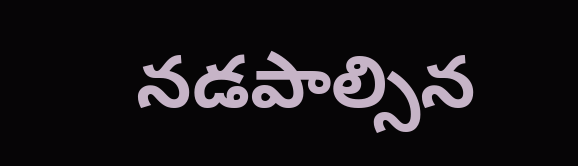నడపాల్సిన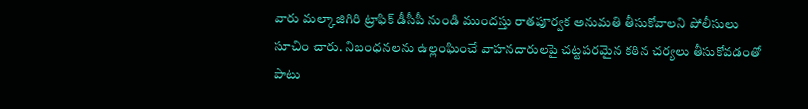వారు మల్కాజిగిరి ట్రాఫిక్ డీసీపీ నుండి ముందస్తు రాతపూర్వక అనుమతి తీసుకోవాలని పోలీసులు సూచిం చారు. నిబంధనలను ఉల్లంఘించే వాహనదారులపై చట్టపరమైన కఠిన చర్యలు తీసుకోవడంతో పాటు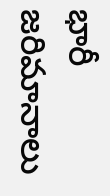భారీ జరిమానాలు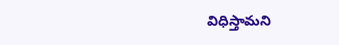విధిస్తామని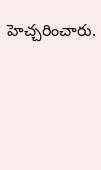హెచ్చరించారు.